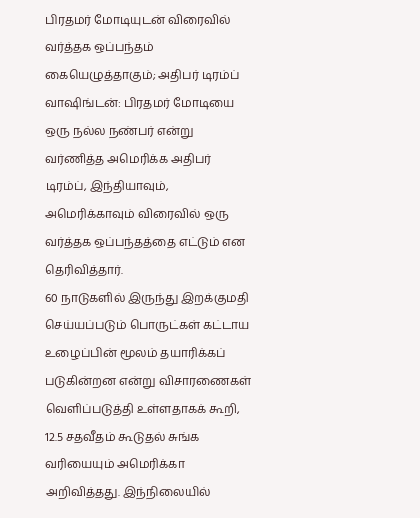பிரதமர் மோடியுடன் விரைவில் வர்த்தக ஒப்பந்தம் கையெழுத்தாகும்; அதிபர் டிரம்ப்
வாஷிங்டன்: பிரதமர் மோடியை ஒரு நல்ல நண்பர் என்று வர்ணித்த அமெரிக்க அதிபர் டிரம்ப், இந்தியாவும், அமெரிக்காவும் விரைவில் ஒரு வர்த்தக ஒப்பந்தத்தை எட்டும் என தெரிவித்தார்.
60 நாடுகளில் இருந்து இறக்குமதி செய்யப்படும் பொருட்கள் கட்டாய உழைப்பின் மூலம் தயாரிக்கப் படுகின்றன என்று விசாரணைகள் வெளிப்படுத்தி உள்ளதாகக் கூறி, 12.5 சதவீதம் கூடுதல் சுங்க வரியையும் அமெரிக்கா அறிவித்தது. இந்நிலையில்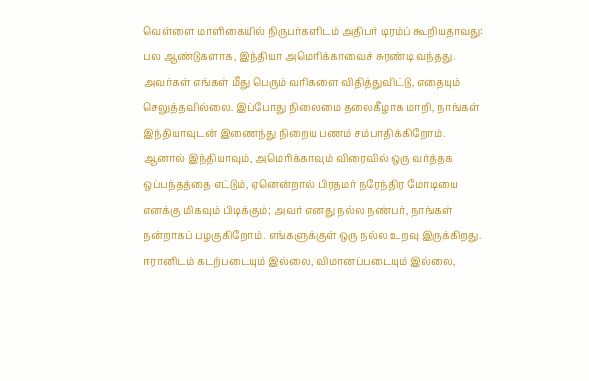வெள்ளை மாளிகையில் நிருபர்களிடம் அதிபர் டிரம்ப் கூறியதாவது:
பல ஆண்டுகளாக, இந்தியா அமெரிக்காவைச் சுரண்டி வந்தது. அவர்கள் எங்கள் மீது பெரும் வரிகளை விதித்துவிட்டு, எதையும் செலுத்தவில்லை. இப்போது நிலைமை தலைகீழாக மாறி, நாங்கள் இந்தியாவுடன் இணைந்து நிறைய பணம் சம்பாதிக்கிறோம்.
ஆனால் இந்தியாவும், அமெரிக்காவும் விரைவில் ஒரு வர்த்தக ஒப்பந்தத்தை எட்டும், ஏனென்றால் பிரதமர் நரேந்திர மோடியை எனக்கு மிகவும் பிடிக்கும்; அவர் எனது நல்ல நண்பர், நாங்கள் நன்றாகப் பழகுகிறோம். எங்களுக்குள் ஒரு நல்ல உறவு இருக்கிறது.
ஈரானிடம் கடற்படையும் இல்லை, விமானப்படையும் இல்லை,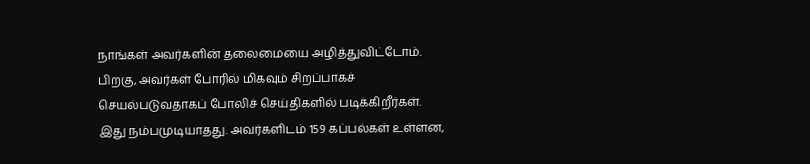நாங்கள் அவர்களின் தலைமையை அழித்துவிட்டோம். பிறகு, அவர்கள் போரில் மிகவும் சிறப்பாகச் செயல்படுவதாகப் போலிச் செய்திகளில் படிக்கிறீர்கள்.
இது நம்பமுடியாதது. அவர்களிடம் 159 கப்பல்கள் உள்ளன,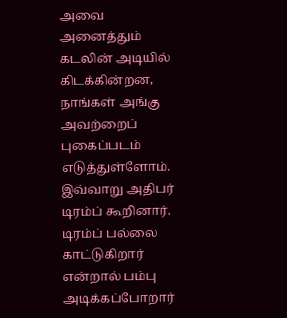அவை அனைத்தும் கடலின் அடியில் கிடக்கின்றன, நாங்கள் அங்கு அவற்றைப் புகைப்படம் எடுத்துள்ளோம். இவ்வாறு அதிபர் டிரம்ப் கூறினார்.
டிரம்ப் பல்லை காட்டுகிறார் என்றால் பம்பு அடிக்கப்போறார்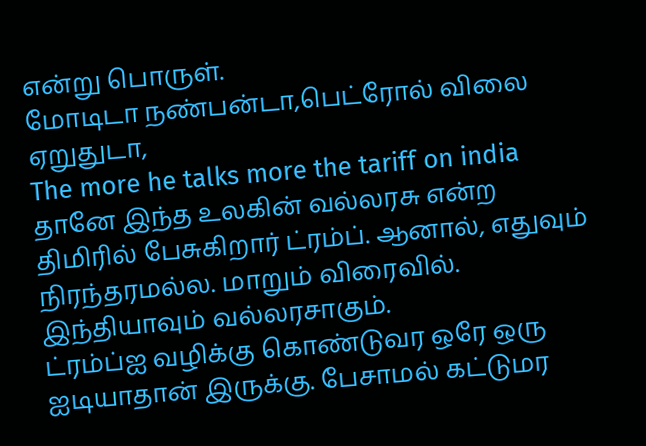என்று பொருள்.
மோடிடா நண்பன்டா,பெட்ரோல் விலை ஏறுதுடா,
The more he talks more the tariff on india
தானே இந்த உலகின் வல்லரசு என்ற திமிரில் பேசுகிறார் ட்ரம்ப். ஆனால், எதுவும் நிரந்தரமல்ல. மாறும் விரைவில். இந்தியாவும் வல்லரசாகும்.
ட்ரம்ப்ஐ வழிக்கு கொண்டுவர ஒரே ஒரு ஐடியாதான் இருக்கு. பேசாமல் கட்டுமர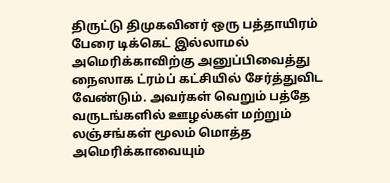திருட்டு திமுகவினர் ஒரு பத்தாயிரம் பேரை டிக்கெட் இல்லாமல் அமெரிக்காவிற்கு அனுப்பிவைத்து நைஸாக ட்ரம்ப் கட்சியில் சேர்த்துவிட வேண்டும். அவர்கள் வெறும் பத்தே வருடங்களில் ஊழல்கள் மற்றும் லஞ்சங்கள் மூலம் மொத்த அமெரிக்காவையும்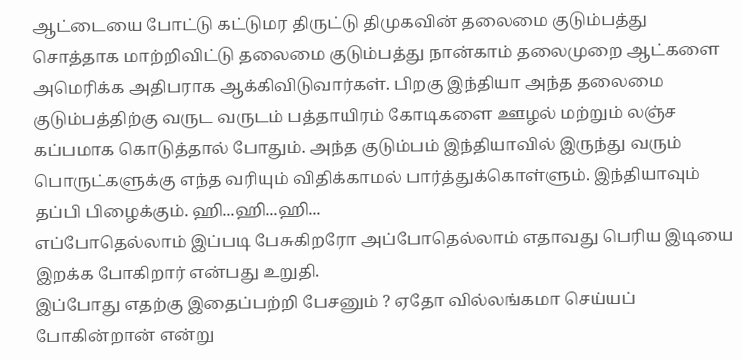ஆட்டையை போட்டு கட்டுமர திருட்டு திமுகவின் தலைமை குடும்பத்து சொத்தாக மாற்றிவிட்டு தலைமை குடும்பத்து நான்காம் தலைமுறை ஆட்களை அமெரிக்க அதிபராக ஆக்கிவிடுவார்கள். பிறகு இந்தியா அந்த தலைமை குடும்பத்திற்கு வருட வருடம் பத்தாயிரம் கோடிகளை ஊழல் மற்றும் லஞ்ச கப்பமாக கொடுத்தால் போதும். அந்த குடும்பம் இந்தியாவில் இருந்து வரும் பொருட்களுக்கு எந்த வரியும் விதிக்காமல் பார்த்துக்கொள்ளும். இந்தியாவும் தப்பி பிழைக்கும். ஹி...ஹி...ஹி...
எப்போதெல்லாம் இப்படி பேசுகிறரோ அப்போதெல்லாம் எதாவது பெரிய இடியை இறக்க போகிறார் என்பது உறுதி.
இப்போது எதற்கு இதைப்பற்றி பேசனும் ? ஏதோ வில்லங்கமா செய்யப் போகின்றான் என்று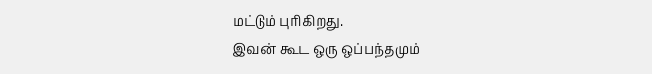மட்டும் புரிகிறது.
இவன் கூட ஒரு ஒப்பந்தமும்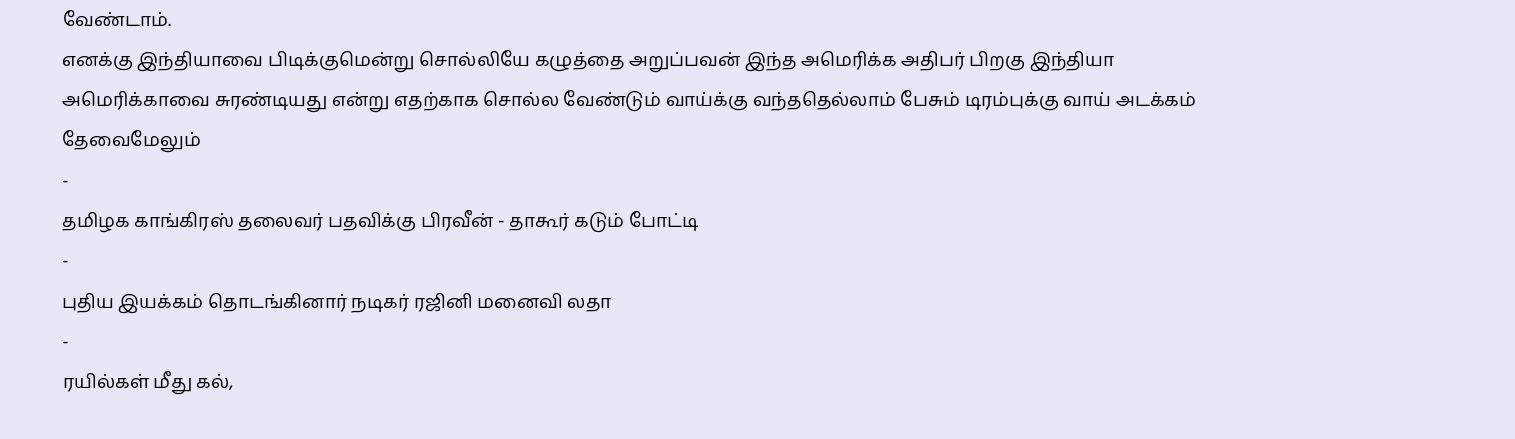வேண்டாம்.
எனக்கு இந்தியாவை பிடிக்குமென்று சொல்லியே கழுத்தை அறுப்பவன் இந்த அமெரிக்க அதிபர் பிறகு இந்தியா அமெரிக்காவை சுரண்டியது என்று எதற்காக சொல்ல வேண்டும் வாய்க்கு வந்ததெல்லாம் பேசும் டிரம்புக்கு வாய் அடக்கம் தேவைமேலும்
-
தமிழக காங்கிரஸ் தலைவர் பதவிக்கு பிரவீன் - தாகூர் கடும் போட்டி
-
புதிய இயக்கம் தொடங்கினார் நடிகர் ரஜினி மனைவி லதா
-
ரயில்கள் மீது கல்,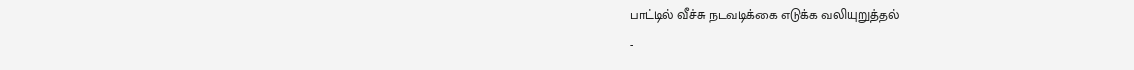பாட்டில் வீச்சு நடவடிக்கை எடுக்க வலியுறுத்தல்
-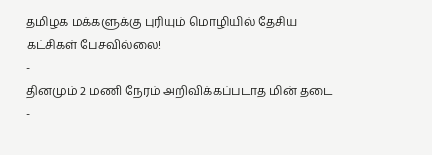தமிழக மக்களுக்கு புரியும் மொழியில் தேசிய கட்சிகள் பேசவில்லை!
-
தினமும் 2 மணி நேரம் அறிவிக்கப்படாத மின் தடை
-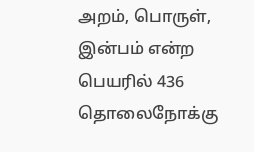அறம், பொருள், இன்பம் என்ற பெயரில் 436 தொலைநோக்கு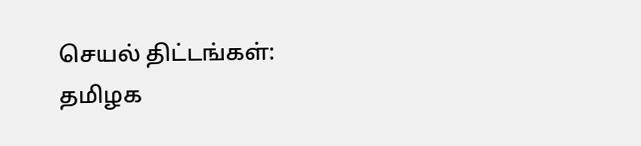செயல் திட்டங்கள்: தமிழக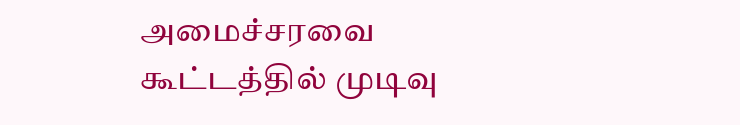அமைச்சரவை கூட்டத்தில் முடிவு